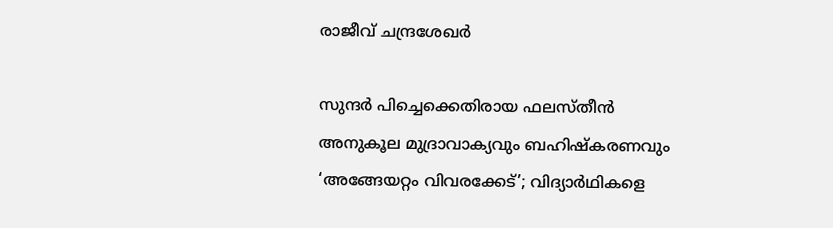രാജീവ് ചന്ദ്രശേഖർ

സുന്ദർ പിച്ചെക്കെതിരായ ഫലസ്തീൻ അനുകൂല മുദ്രാവാക്യവും ബഹിഷ്കരണവും ‘അങ്ങേയറ്റം വിവരക്കേട്’; വിദ്യാർഥികളെ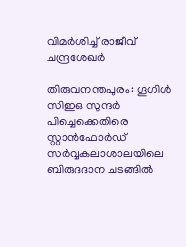വിമർശിച്ച് രാജീവ് ചന്ദ്രശേഖർ

തിരുവനന്തപുരം: ഗൂഗിൾ സിഇഒ സുന്ദർ പിച്ചെക്കെതിരെ സ്റ്റാൻഫോർഡ് സർവ്വകലാശാലയിലെ ബിരുദദാന ചടങ്ങിൽ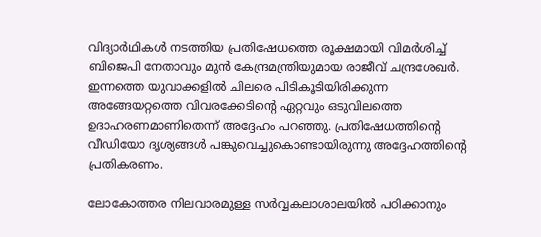വിദ്യാർഥികൾ നടത്തിയ പ്രതിഷേധത്തെ രൂക്ഷമായി വിമർശിച്ച് ബിജെപി നേതാവും മുൻ കേന്ദ്രമന്ത്രിയുമായ രാജീവ് ചന്ദ്രശേഖർ. ഇന്നത്തെ യുവാക്കളിൽ ചിലരെ പിടികൂടിയിരിക്കുന്ന അങ്ങേയറ്റത്തെ വിവരക്കേടിന്റെ ഏറ്റവും ഒടുവിലത്തെ ഉദാഹരണമാണിതെന്ന് അദ്ദേഹം പറഞ്ഞു. പ്രതിഷേധത്തിന്റെ വീഡിയോ ദൃശ്യങ്ങൾ പങ്കുവെച്ചുകൊണ്ടായിരുന്നു അദ്ദേഹത്തിന്റെ പ്രതികരണം.

ലോകോത്തര നിലവാരമുള്ള സർവ്വകലാശാലയിൽ പഠിക്കാനും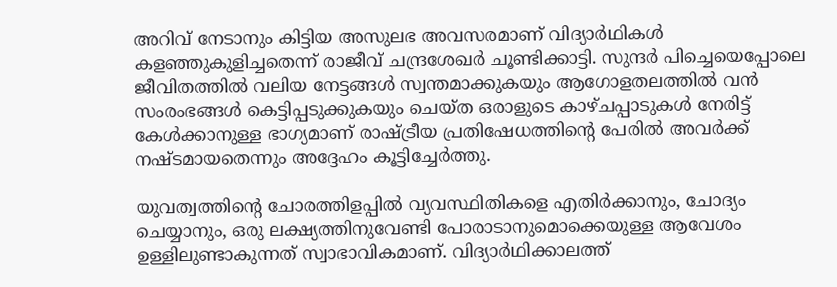അറിവ് നേടാനും കിട്ടിയ അസുലഭ അവസരമാണ് വിദ്യാർഥികൾ കളഞ്ഞുകുളിച്ചതെന്ന് രാജീവ് ചന്ദ്രശേഖർ ചൂണ്ടിക്കാട്ടി. സുന്ദർ പിച്ചെയെപ്പോലെ ജീവിതത്തിൽ വലിയ നേട്ടങ്ങൾ സ്വന്തമാക്കുകയും ആഗോളതലത്തിൽ വൻ സംരംഭങ്ങൾ കെട്ടിപ്പടുക്കുകയും ചെയ്ത ഒരാളുടെ കാഴ്ചപ്പാടുകൾ നേരിട്ട് കേൾക്കാനുള്ള ഭാഗ്യമാണ് രാഷ്ട്രീയ പ്രതിഷേധത്തിന്റെ പേരിൽ അവർക്ക് നഷ്ടമായതെന്നും അദ്ദേഹം കൂട്ടിച്ചേർത്തു.

യുവത്വത്തിന്റെ ചോരത്തിളപ്പിൽ വ്യവസ്ഥിതികളെ എതിർക്കാനും, ചോദ്യം ചെയ്യാനും, ഒരു ലക്ഷ്യത്തിനുവേണ്ടി പോരാടാനുമൊക്കെയുള്ള ആവേശം ഉള്ളിലുണ്ടാകുന്നത് സ്വാഭാവികമാണ്. വിദ്യാർഥിക്കാലത്ത്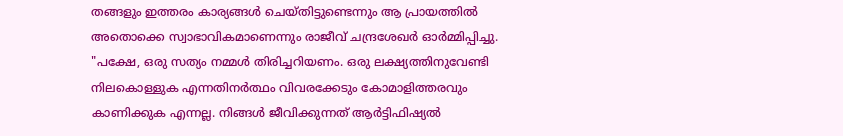തങ്ങളും ഇത്തരം കാര്യങ്ങൾ ചെയ്തിട്ടുണ്ടെന്നും ആ പ്രായത്തിൽ അതൊക്കെ സ്വാഭാവികമാണെന്നും രാജീവ് ചന്ദ്രശേഖർ ഓർമ്മിപ്പിച്ചു. "പക്ഷേ, ഒരു സത്യം നമ്മൾ തിരിച്ചറിയണം. ഒരു ലക്ഷ്യത്തിനുവേണ്ടി നിലകൊള്ളുക എന്നതിനർത്ഥം വിവരക്കേടും കോമാളിത്തരവും കാണിക്കുക എന്നല്ല. നിങ്ങൾ ജീവിക്കുന്നത് ആർട്ടിഫിഷ്യൽ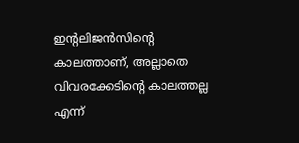ഇന്റലിജൻസിന്റെ കാലത്താണ്, അല്ലാതെ വിവരക്കേടിന്റെ കാലത്തല്ല എന്ന്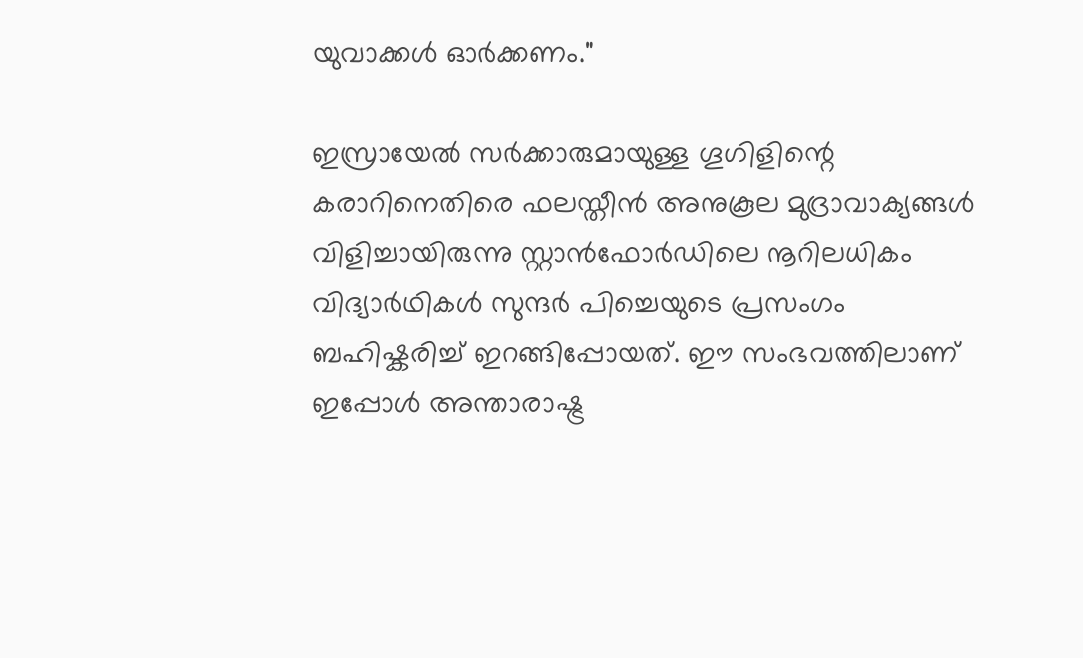യുവാക്കൾ ഓർക്കണം."

ഇസ്രായേൽ സർക്കാരുമായുള്ള ഗൂഗിളിന്റെ കരാറിനെതിരെ ഫലസ്തീൻ അനുകൂല മുദ്രാവാക്യങ്ങൾ വിളിച്ചായിരുന്നു സ്റ്റാൻഫോർഡിലെ നൂറിലധികം വിദ്യാർഥികൾ സുന്ദർ പിച്ചെയുടെ പ്രസംഗം ബഹിഷ്കരിച്ച് ഇറങ്ങിപ്പോയത്. ഈ സംഭവത്തിലാണ് ഇപ്പോൾ അന്താരാഷ്ട്ര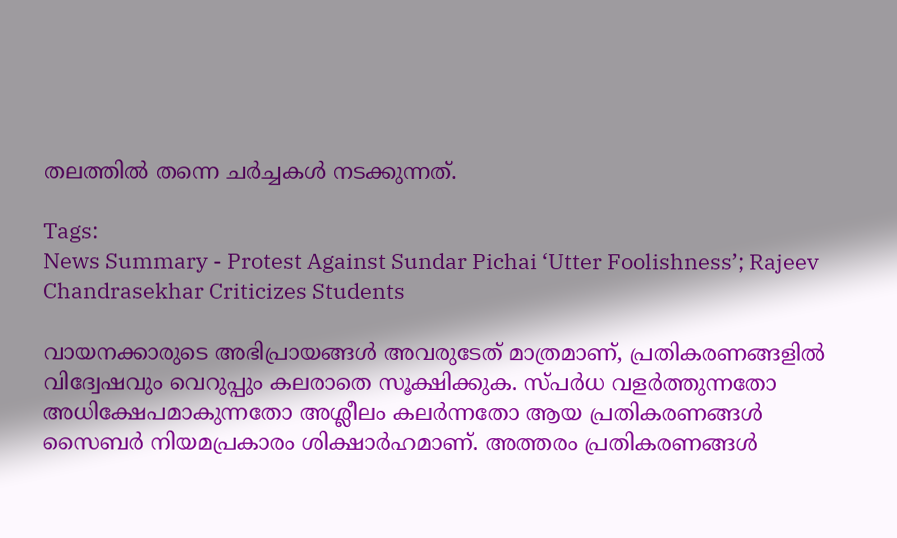തലത്തിൽ തന്നെ ചർച്ചകൾ നടക്കുന്നത്.

Tags:
News Summary - Protest Against Sundar Pichai ‘Utter Foolishness’; Rajeev Chandrasekhar Criticizes Students

വായനക്കാരുടെ അഭിപ്രായങ്ങള്‍ അവരുടേത് മാത്രമാണ്, പ്രതികരണങ്ങളിൽ വിദ്വേഷവും വെറുപ്പും കലരാതെ സൂക്ഷിക്കുക. സ്പർധ വളർത്തുന്നതോ അധിക്ഷേപമാകുന്നതോ അശ്ലീലം കലർന്നതോ ആയ പ്രതികരണങ്ങൾ സൈബർ നിയമപ്രകാരം ശിക്ഷാർഹമാണ്. അത്തരം പ്രതികരണങ്ങൾ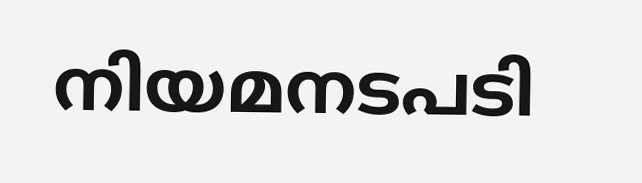നിയമനടപടി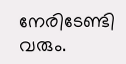നേരിടേണ്ടി വരും.